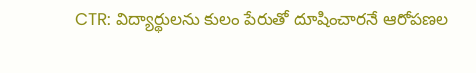CTR: విద్యార్థులను కులం పేరుతో దూషించారనే ఆరోపణల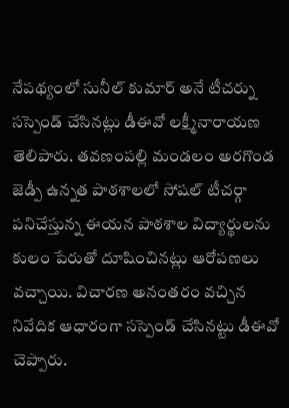నేపథ్యంలో సునీల్ కుమార్ అనే టీచర్ను సస్పెండ్ చేసినట్లు డీఈవో లక్ష్మీనారాయణ తెలిపారు. తవణంపల్లి మండలం అరగొండ జెడ్పీ ఉన్నత పాఠశాలలో సోషల్ టీచర్గా పనిచేస్తున్న ఈయన పాఠశాల విద్యార్థులను కులం పేరుతో దూషించినట్లు ఆరోపణలు వచ్చాయి. విచారణ అనంతరం వచ్చిన నివేదిక ఆధారంగా సస్పెండ్ చేసినట్టు డీఈవో చెప్పారు.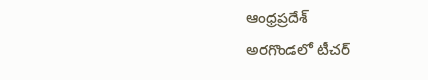ఆంధ్రప్రదేశ్
అరగొండలో టీచర్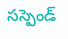సస్పెండ్